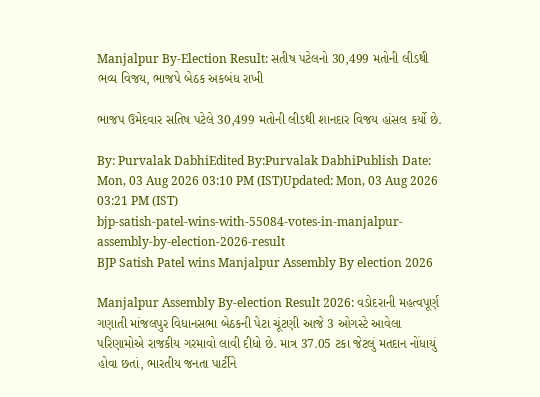Manjalpur By-Election Result: સતીષ પટેલનો 30,499 મતોની લીડથી ભવ્ય વિજય, ભાજપે બેઠક અકબંધ રાખી

ભાજપ ઉમેદવાર સતિષ પટેલે 30,499 મતોની લીડથી શાનદાર વિજય હાંસલ કર્યો છે.

By: Purvalak DabhiEdited By:Purvalak DabhiPublish Date: Mon, 03 Aug 2026 03:10 PM (IST)Updated: Mon, 03 Aug 2026 03:21 PM (IST)
bjp-satish-patel-wins-with-55084-votes-in-manjalpur-assembly-by-election-2026-result
BJP Satish Patel wins Manjalpur Assembly By election 2026

Manjalpur Assembly By-election Result 2026: વડોદરાની મહત્વપૂર્ણ ગણાતી માંજલપુર વિધાનસભા બેઠકની પેટા ચૂંટણી આજે 3 ઓગસ્ટે આવેલા પરિણામોએ રાજકીય ગરમાવો લાવી દીધો છે. માત્ર 37.05 ટકા જેટલું મતદાન નોંધાયું હોવા છતાં, ભારતીય જનતા પાર્ટીને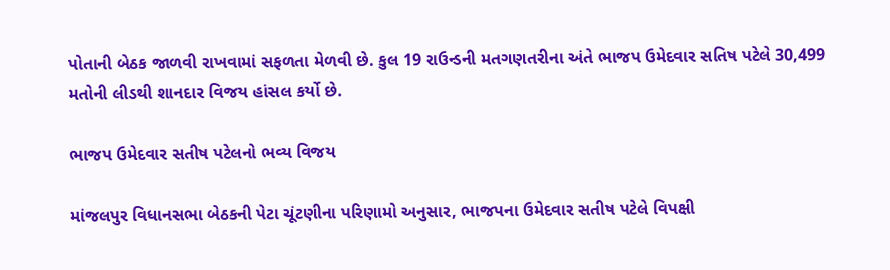પોતાની બેઠક જાળવી રાખવામાં સફળતા મેળવી છે. કુલ 19 રાઉન્ડની મતગણતરીના અંતે ભાજપ ઉમેદવાર સતિષ પટેલે 30,499 મતોની લીડથી શાનદાર વિજય હાંસલ કર્યો છે.

ભાજપ ઉમેદવાર સતીષ પટેલનો ભવ્ય વિજય

માંજલપુર વિધાનસભા બેઠકની પેટા ચૂંટણીના પરિણામો અનુસાર, ભાજપના ઉમેદવાર સતીષ પટેલે વિપક્ષી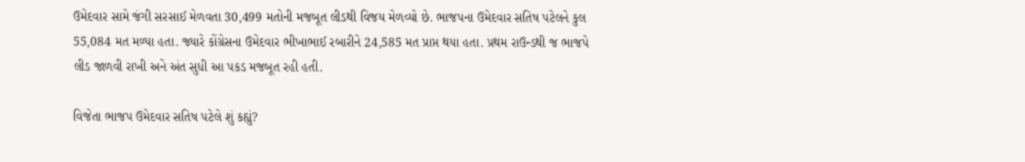ઉમેદવાર સામે જંગી સરસાઈ મેળવતા 30,499 મતોની મજબૂત લીડથી વિજય મેળવ્યો છે. ભાજપના ઉમેદવાર સતિષ પટેલને કુલ 55,084 મત મળ્યા હતા. જ્યારે કોંગ્રેસના ઉમેદવાર ભીખાભાઈ રબારીને 24,585 મત પ્રાપ્ત થયા હતા. પ્રથમ રાઉન્ડથી જ ભાજપે લીડ જાળવી રાખી અને અંત સુધી આ પકડ મજબૂત રહી હતી.

વિજેતા ભાજપ ઉમેદવાર સતિષ પટેલે શું કહ્યું?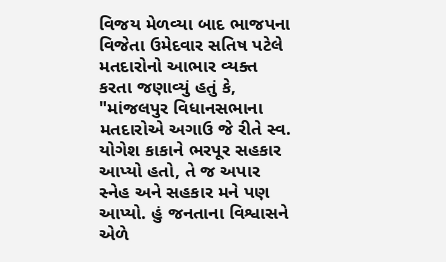વિજય મેળવ્યા બાદ ભાજપના વિજેતા ઉમેદવાર સતિષ પટેલે મતદારોનો આભાર વ્યક્ત કરતા જણાવ્યું હતું કે, "માંજલપુર વિધાનસભાના મતદારોએ અગાઉ જે રીતે સ્વ. યોગેશ કાકાને ભરપૂર સહકાર આપ્યો હતો, તે જ અપાર સ્નેહ અને સહકાર મને પણ આપ્યો. હું જનતાના વિશ્વાસને એળે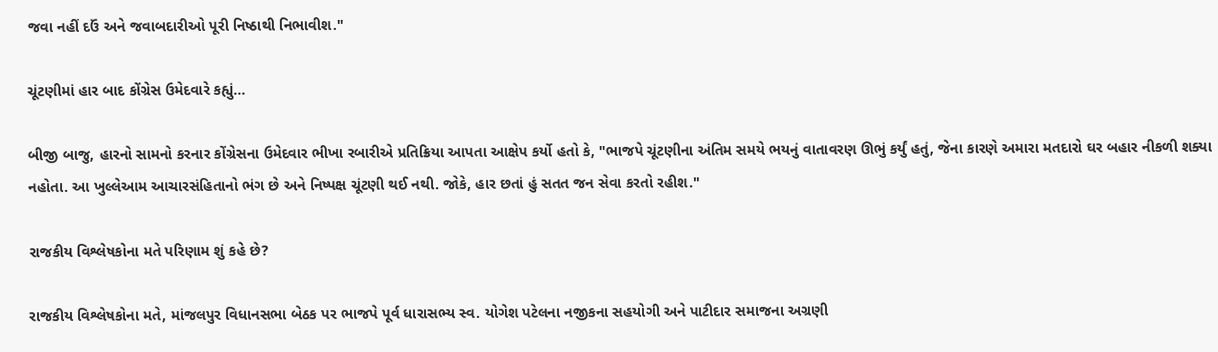જવા નહીં દઉં અને જવાબદારીઓ પૂરી નિષ્ઠાથી નિભાવીશ."

ચૂંટણીમાં હાર બાદ કોંગ્રેસ ઉમેદવારે કહ્યું...

બીજી બાજુ, હારનો સામનો કરનાર કોંગ્રેસના ઉમેદવાર ભીખા રબારીએ પ્રતિક્રિયા આપતા આક્ષેપ કર્યો હતો કે, "ભાજપે ચૂંટણીના અંતિમ સમયે ભયનું વાતાવરણ ઊભું કર્યું હતું, જેના કારણે અમારા મતદારો ઘર બહાર નીકળી શક્યા નહોતા. આ ખુલ્લેઆમ આચારસંહિતાનો ભંગ છે અને નિષ્પક્ષ ચૂંટણી થઈ નથી. જોકે, હાર છતાં હું સતત જન સેવા કરતો રહીશ."

રાજકીય વિશ્લેષકોના મતે પરિણામ શું કહે છે?

રાજકીય વિશ્લેષકોના મતે, માંજલપુર વિધાનસભા બેઠક પર ભાજપે પૂર્વ ધારાસભ્ય સ્વ. યોગેશ પટેલના નજીકના સહયોગી અને પાટીદાર સમાજના અગ્રણી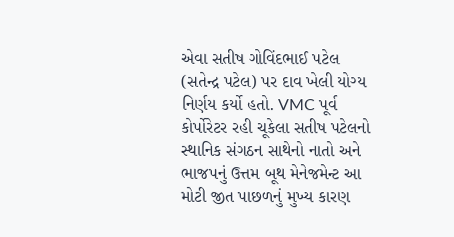એવા સતીષ ગોવિંદભાઈ પટેલ (સતેન્દ્ર પટેલ) પર દાવ ખેલી યોગ્ય નિર્ણય કર્યો હતો. VMC પૂર્વ કોર્પોરેટર રહી ચૂકેલા સતીષ પટેલનો સ્થાનિક સંગઠન સાથેનો નાતો અને ભાજપનું ઉત્તમ બૂથ મેનેજમેન્ટ આ મોટી જીત પાછળનું મુખ્ય કારણ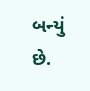બન્યું છે.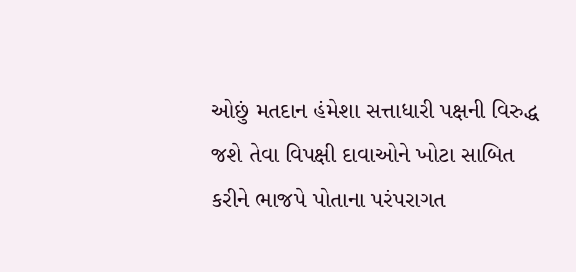ઓછું મતદાન હંમેશા સત્તાધારી પક્ષની વિરુદ્ધ જશે તેવા વિપક્ષી દાવાઓને ખોટા સાબિત કરીને ભાજપે પોતાના પરંપરાગત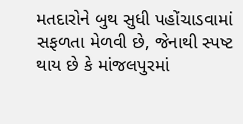મતદારોને બુથ સુધી પહોંચાડવામાં સફળતા મેળવી છે, જેનાથી સ્પષ્ટ થાય છે કે માંજલપુરમાં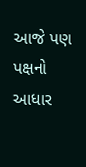આજે પણ પક્ષનો આધાર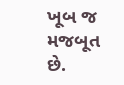ખૂબ જ મજબૂત છે.